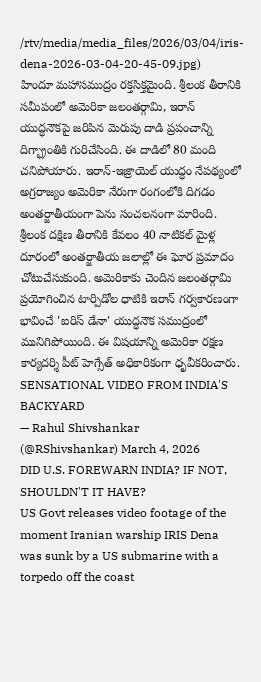/rtv/media/media_files/2026/03/04/iris-dena-2026-03-04-20-45-09.jpg)
హిందూ మహాసముద్రం రక్తసిక్తమైంది. శ్రీలంక తీరానికి సమీపంలో అమెరికా జలంతర్గామి, ఇరాన్ యుద్ధనౌకపై జరిపిన మెరుపు దాడి ప్రపంచాన్ని దిగ్భ్రాంతికి గురిచేసింది. ఈ దాడిలో 80 మంది చనిపోయారు. ఇరాన్-ఇజ్రాయెల్ యుద్ధం నేపథ్యంలో అగ్రరాజ్యం అమెరికా నేరుగా రంగంలోకి దిగడం అంతర్జాతీయంగా పెను సంచలనంగా మారింది. శ్రీలంక దక్షిణ తీరానికి కేవలం 40 నాటికల్ మైళ్ల దూరంలో అంతర్జాతీయ జలాల్లో ఈ ఘోర ప్రమాదం చోటుచేసుకుంది. అమెరికాకు చెందిన జలంతర్గామి ప్రయోగించిన టార్పిడోల ధాటికి ఇరాన్ గర్వకారణంగా భావించే 'ఐరిస్ డేనా' యుద్ధనౌక సముద్రంలో మునిగిపోయింది. ఈ విషయాన్ని అమెరికా రక్షణ కార్యదర్శి పీట్ హెగ్సేత్ అధికారికంగా ధృవీకరించారు.
SENSATIONAL VIDEO FROM INDIA'S BACKYARD
— Rahul Shivshankar (@RShivshankar) March 4, 2026
DID U.S. FOREWARN INDIA? IF NOT, SHOULDN'T IT HAVE?
US Govt releases video footage of the moment Iranian warship IRIS Dena was sunk by a US submarine with a torpedo off the coast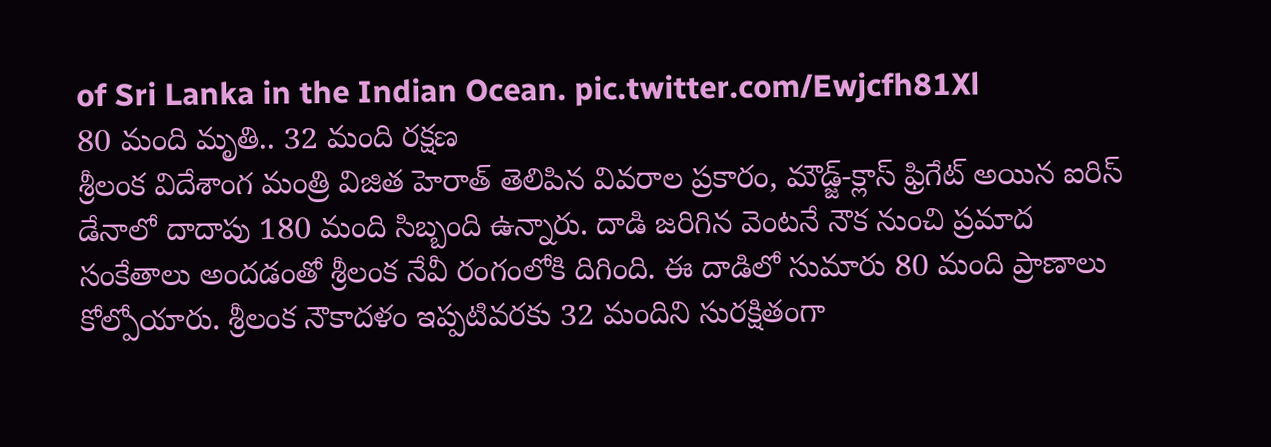of Sri Lanka in the Indian Ocean. pic.twitter.com/Ewjcfh81Xl
80 మంది మృతి.. 32 మంది రక్షణ
శ్రీలంక విదేశాంగ మంత్రి విజిత హెరాత్ తెలిపిన వివరాల ప్రకారం, మౌడ్జ్-క్లాస్ ఫ్రిగేట్ అయిన ఐరిస్ డేనాలో దాదాపు 180 మంది సిబ్బంది ఉన్నారు. దాడి జరిగిన వెంటనే నౌక నుంచి ప్రమాద సంకేతాలు అందడంతో శ్రీలంక నేవీ రంగంలోకి దిగింది. ఈ దాడిలో సుమారు 80 మంది ప్రాణాలు కోల్పోయారు. శ్రీలంక నౌకాదళం ఇప్పటివరకు 32 మందిని సురక్షితంగా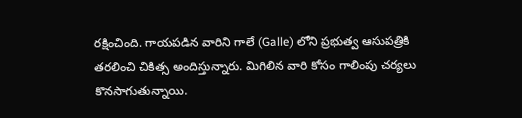రక్షించింది. గాయపడిన వారిని గాలే (Galle) లోని ప్రభుత్వ ఆసుపత్రికి తరలించి చికిత్స అందిస్తున్నారు. మిగిలిన వారి కోసం గాలింపు చర్యలు కొనసాగుతున్నాయి.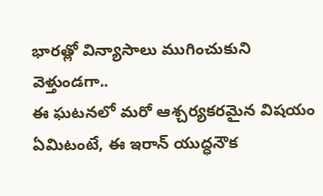భారత్లో విన్యాసాలు ముగించుకుని వెళ్తుండగా..
ఈ ఘటనలో మరో ఆశ్చర్యకరమైన విషయం ఏమిటంటే, ఈ ఇరాన్ యుద్ధనౌక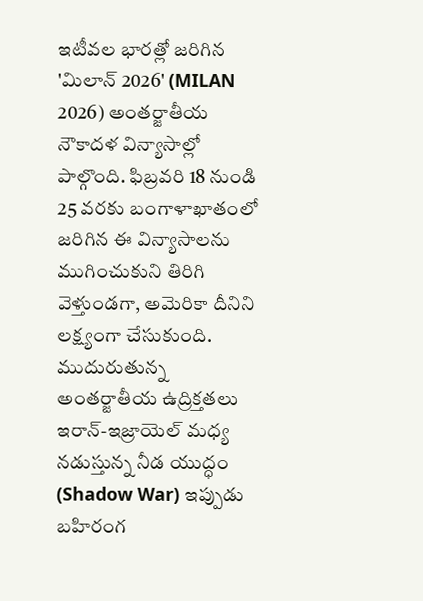ఇటీవల భారత్లో జరిగిన 'మిలాన్ 2026' (MILAN 2026) అంతర్జాతీయ నౌకాదళ విన్యాసాల్లో పాల్గొంది. ఫిబ్రవరి 18 నుండి 25 వరకు బంగాళాఖాతంలో జరిగిన ఈ విన్యాసాలను ముగించుకుని తిరిగి వెళ్తుండగా, అమెరికా దీనిని లక్ష్యంగా చేసుకుంది.
ముదురుతున్న అంతర్జాతీయ ఉద్రిక్తతలు
ఇరాన్-ఇజ్రాయెల్ మధ్య నడుస్తున్న నీడ యుద్ధం (Shadow War) ఇప్పుడు బహిరంగ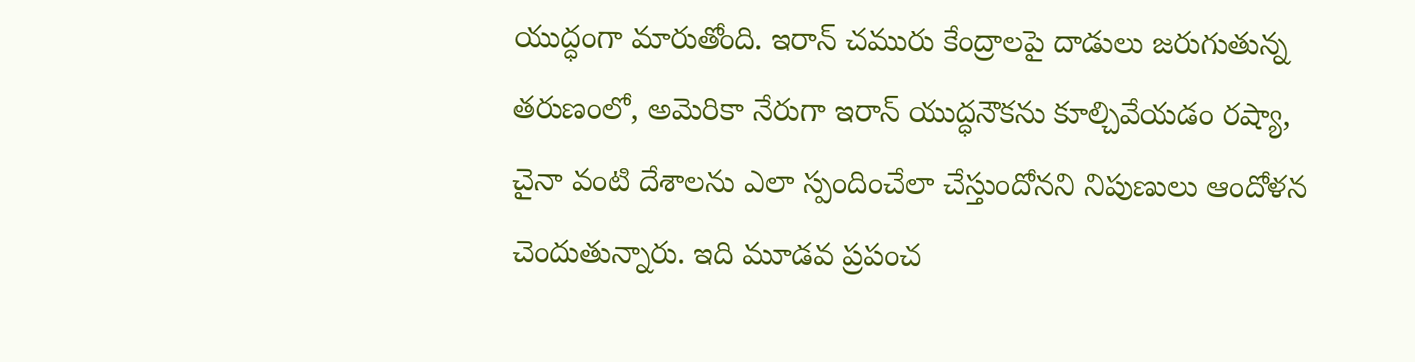యుద్ధంగా మారుతోంది. ఇరాన్ చమురు కేంద్రాలపై దాడులు జరుగుతున్న తరుణంలో, అమెరికా నేరుగా ఇరాన్ యుద్ధనౌకను కూల్చివేయడం రష్యా, చైనా వంటి దేశాలను ఎలా స్పందించేలా చేస్తుందోనని నిపుణులు ఆందోళన చెందుతున్నారు. ఇది మూడవ ప్రపంచ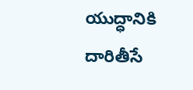యుద్ధానికి దారితీసే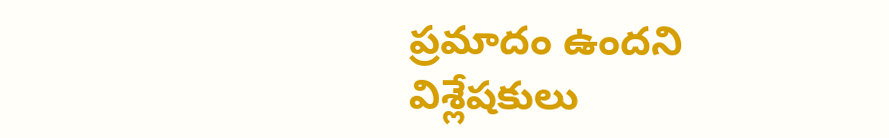ప్రమాదం ఉందని విశ్లేషకులు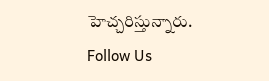హెచ్చరిస్తున్నారు.
Follow Us